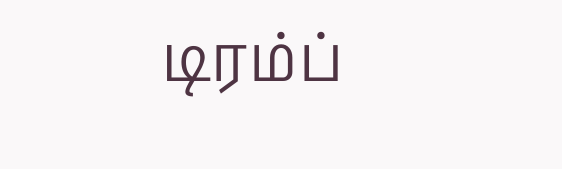டிரம்ப்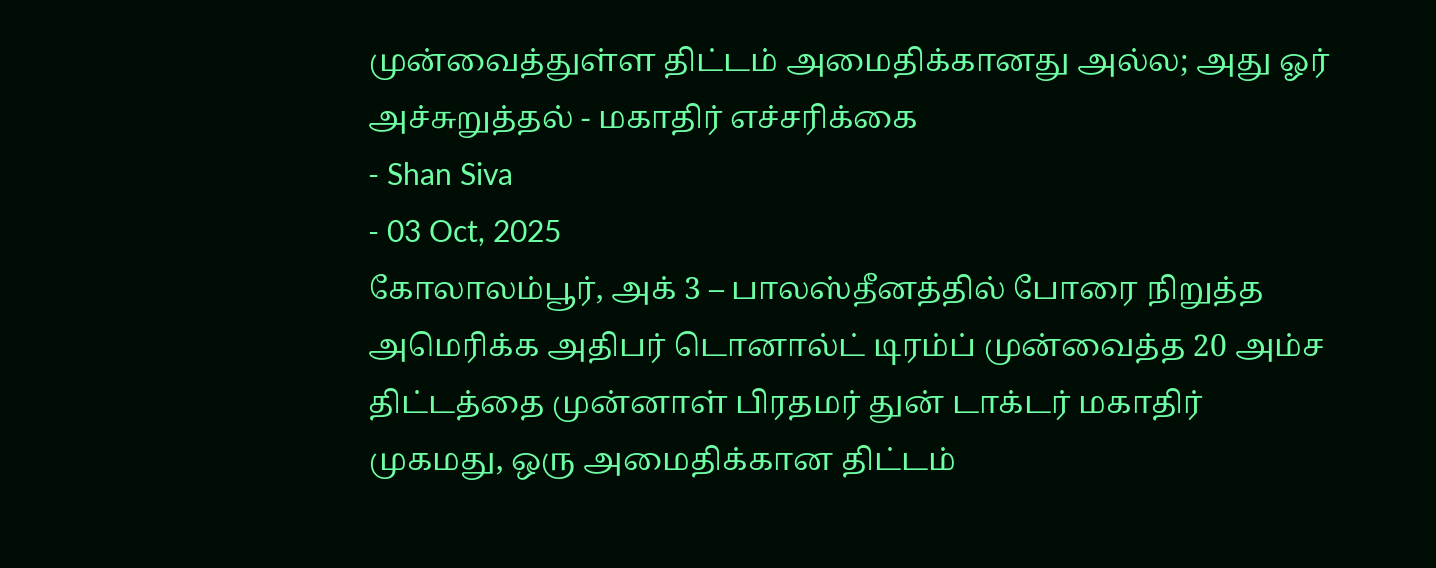முன்வைத்துள்ள திட்டம் அமைதிக்கானது அல்ல; அது ஓர் அச்சுறுத்தல் - மகாதிர் எச்சரிக்கை
- Shan Siva
- 03 Oct, 2025
கோலாலம்பூர், அக் 3 – பாலஸ்தீனத்தில் போரை நிறுத்த அமெரிக்க அதிபர் டொனால்ட் டிரம்ப் முன்வைத்த 20 அம்ச திட்டத்தை முன்னாள் பிரதமர் துன் டாக்டர் மகாதிர் முகமது, ஒரு அமைதிக்கான திட்டம்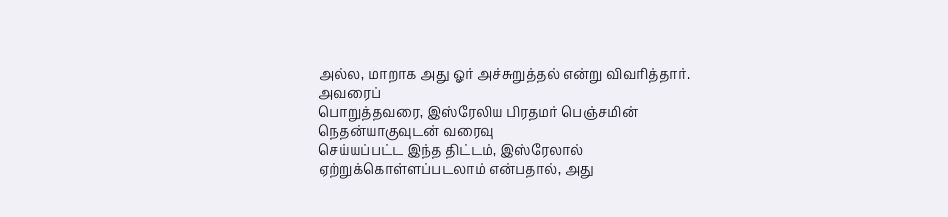அல்ல, மாறாக அது ஓர் அச்சுறுத்தல் என்று விவரித்தார்.
அவரைப்
பொறுத்தவரை, இஸ்ரேலிய பிரதமர் பெஞ்சமின் நெதன்யாகுவுடன் வரைவு
செய்யப்பட்ட இந்த திட்டம், இஸ்ரேலால் ஏற்றுக்கொள்ளப்படலாம் என்பதால், அது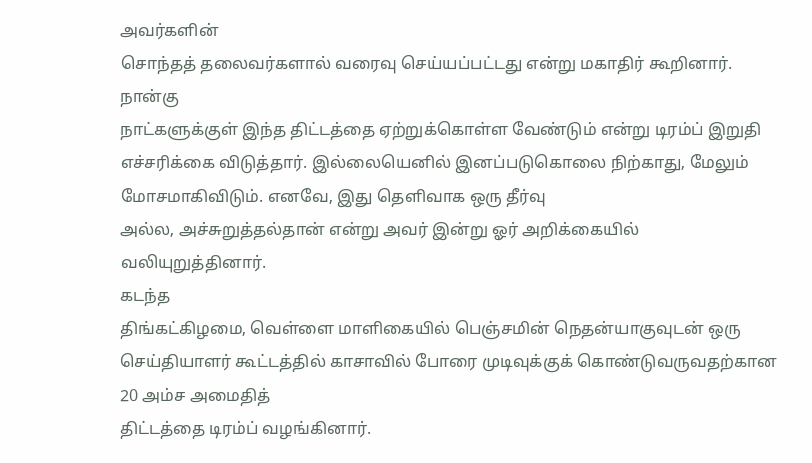அவர்களின்
சொந்தத் தலைவர்களால் வரைவு செய்யப்பட்டது என்று மகாதிர் கூறினார்.
நான்கு
நாட்களுக்குள் இந்த திட்டத்தை ஏற்றுக்கொள்ள வேண்டும் என்று டிரம்ப் இறுதி
எச்சரிக்கை விடுத்தார். இல்லையெனில் இனப்படுகொலை நிற்காது, மேலும்
மோசமாகிவிடும். எனவே, இது தெளிவாக ஒரு தீர்வு
அல்ல, அச்சுறுத்தல்தான் என்று அவர் இன்று ஓர் அறிக்கையில்
வலியுறுத்தினார்.
கடந்த
திங்கட்கிழமை, வெள்ளை மாளிகையில் பெஞ்சமின் நெதன்யாகுவுடன் ஒரு
செய்தியாளர் கூட்டத்தில் காசாவில் போரை முடிவுக்குக் கொண்டுவருவதற்கான 20 அம்ச அமைதித்
திட்டத்தை டிரம்ப் வழங்கினார்.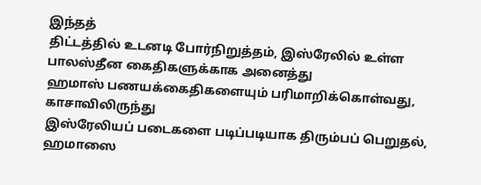இந்தத்
திட்டத்தில் உடனடி போர்நிறுத்தம், இஸ்ரேலில் உள்ள பாலஸ்தீன கைதிகளுக்காக அனைத்து
ஹமாஸ் பணயக்கைதிகளையும் பரிமாறிக்கொள்வது, காசாவிலிருந்து
இஸ்ரேலியப் படைகளை படிப்படியாக திரும்பப் பெறுதல், ஹமாஸை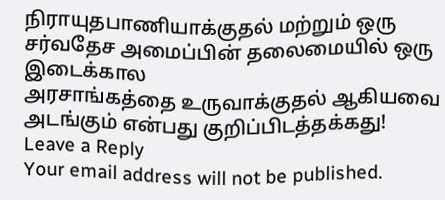நிராயுதபாணியாக்குதல் மற்றும் ஒரு சர்வதேச அமைப்பின் தலைமையில் ஒரு இடைக்கால
அரசாங்கத்தை உருவாக்குதல் ஆகியவை அடங்கும் என்பது குறிப்பிடத்தக்கது!
Leave a Reply
Your email address will not be published.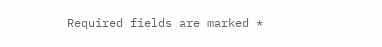Required fields are marked *